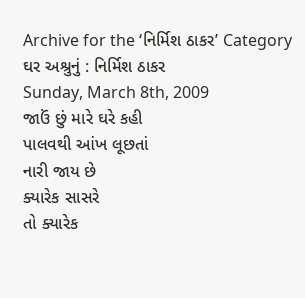Archive for the ‘નિર્મિશ ઠાકર’ Category
ઘર અશ્રુનું : નિર્મિશ ઠાકર
Sunday, March 8th, 2009
જાઉં છું મારે ઘરે કહી
પાલવથી આંખ લૂછતાં
નારી જાય છે
ક્યારેક સાસરે
તો ક્યારેક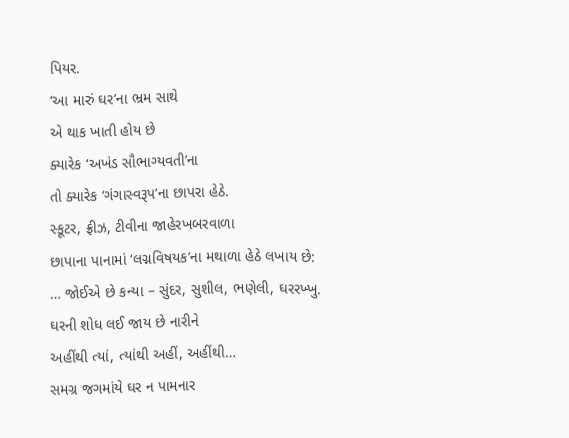પિયર.
‘આ મારું ઘર’ના ભ્રમ સાથે
એ થાક ખાતી હોય છે
ક્યારેક ‘અખંડ સૌભાગ્યવતી’ના
તો ક્યારેક ‘ગંગાસ્વરૂપ’ના છાપરા હેઠે.
સ્કૂટર, ફ્રીઝ, ટીવીના જાહેરખબરવાળા
છાપાના પાનામાં ‘લગ્નવિષયક’ના મથાળા હેઠે લખાય છે:
… જોઈએ છે કન્યા – સુંદર, સુશીલ, ભણેલી, ઘરરખ્ખુ.
ઘરની શોધ લઈ જાય છે નારીને
અહીંથી ત્યાં, ત્યાંથી અહીં, અહીંથી…
સમગ્ર જગમાંયે ઘર ન પામનાર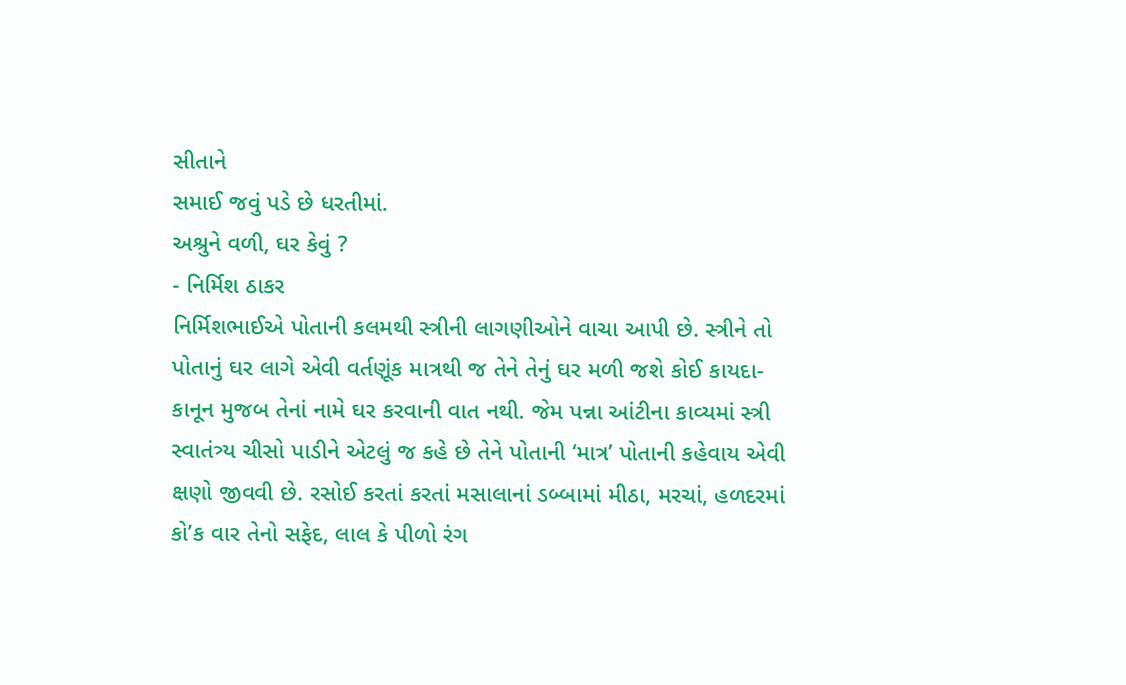સીતાને
સમાઈ જવું પડે છે ધરતીમાં.
અશ્રુને વળી, ઘર કેવું ?
- નિર્મિશ ઠાકર
નિર્મિશભાઈએ પોતાની કલમથી સ્ત્રીની લાગણીઓને વાચા આપી છે. સ્ત્રીને તો પોતાનું ઘર લાગે એવી વર્તણૂંક માત્રથી જ તેને તેનું ઘર મળી જશે કોઈ કાયદા-કાનૂન મુજબ તેનાં નામે ઘર કરવાની વાત નથી. જેમ પન્ના આંટીના કાવ્યમાં સ્ત્રી સ્વાતંત્ર્ય ચીસો પાડીને એટલું જ કહે છે તેને પોતાની ‘માત્ર’ પોતાની કહેવાય એવી ક્ષણો જીવવી છે. રસોઈ કરતાં કરતાં મસાલાનાં ડબ્બામાં મીઠા, મરચાં, હળદરમાં કો’ક વાર તેનો સફેદ, લાલ કે પીળો રંગ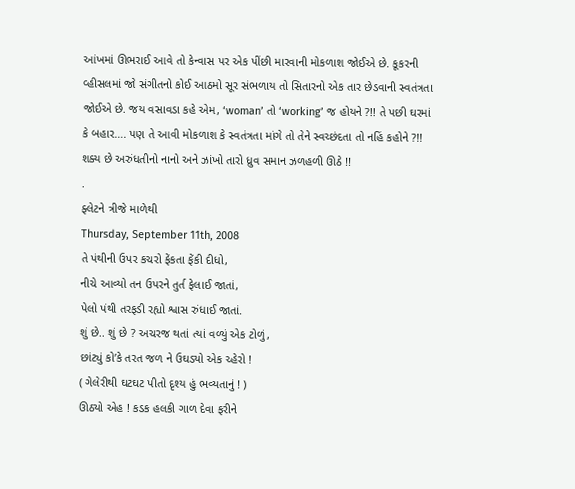આંખમાં ઊભરાઈ આવે તો કેન્વાસ પર એક પીંછી મારવાની મોકળાશ જોઈએ છે. કૂકરની વ્હીસલમાં જો સંગીતનો કોઈ આઠમો સૂર સંભળાય તો સિતારનો એક તાર છેડવાની સ્વતંત્રતા જોઈએ છે. જય વસાવડા કહે એમ, ‘woman’ તો ‘working’ જ હોયને ?!! તે પછી ઘરમાં કે બહાર…. પણ તે આવી મોકળાશ કે સ્વતંત્રતા માંગે તો તેને સ્વચ્છંદતા તો નહિં કહોને ?!! શક્ય છે અરુંધતીનો નાનો અને ઝાંખો તારો ધ્રુવ સમાન ઝળહળી ઊઠે !!
.
ફ્લેટને ત્રીજે માળેથી
Thursday, September 11th, 2008
તે પંથીની ઉપર કચરો ફેંકતા ફેંકી દીધો,
નીચે આવ્યો તન ઉપરને તુર્ત ફેલાઈ જાતાં,
પેલો પંથી તરફડી રહ્યો શ્વાસ રુંધાઈ જાતાં.
શું છે.. શું છે ? અચરજ થતાં ત્યાં વળ્યું એક ટોળું,
છાંટ્યું કો’કે તરત જળ ને ઉઘડ્યો એક ચ્હેરો !
( ગેલેરીથી ઘટઘટ પીતો દૃશ્ય હું ભવ્યતાનું ! )
ઊઠ્યો એહ ! કડક હલકી ગાળ દેવા ફરીને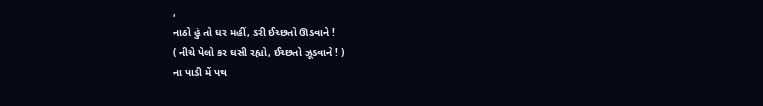,
નાઠો હું તો ઘર મહીં, ડરી ઈચ્છતો ઊડવાને !
( નીચે પેલો કર ઘસી રહ્યો, ઈચ્છતો ઝૂડવાને ! )
ના પાડી મેં પથ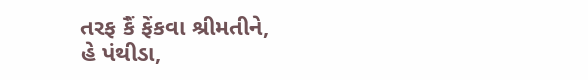તરફ કૈં ફેંકવા શ્રીમતીને,
હે પંથીડા,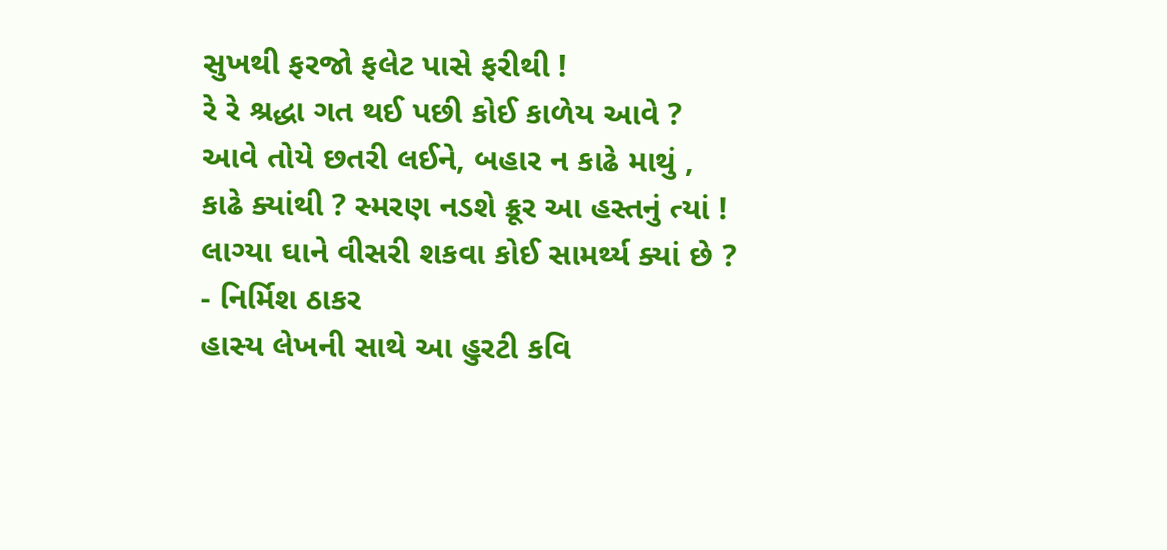સુખથી ફરજો ફલેટ પાસે ફરીથી !
રે રે શ્રદ્ધા ગત થઈ પછી કોઈ કાળેય આવે ?
આવે તોયે છતરી લઈને, બહાર ન કાઢે માથું ,
કાઢે ક્યાંથી ? સ્મરણ નડશે ક્રૂર આ હસ્તનું ત્યાં !
લાગ્યા ઘાને વીસરી શકવા કોઈ સામર્થ્ય ક્યાં છે ?
- નિર્મિશ ઠાકર
હાસ્ય લેખની સાથે આ હુરટી કવિ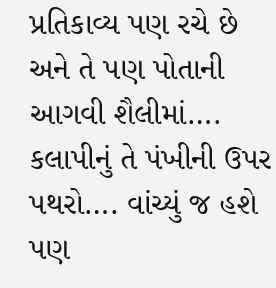પ્રતિકાવ્ય પણ રચે છે અને તે પણ પોતાની આગવી શૈલીમાં….
કલાપીનું તે પંખીની ઉપર પથરો…. વાંચ્યું જ હશે પણ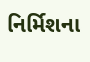નિર્મિશના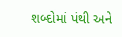શબ્દોમાં પંથી અને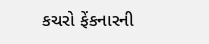કચરો ફેંકનારની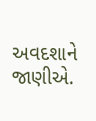અવદશાને જાણીએ.